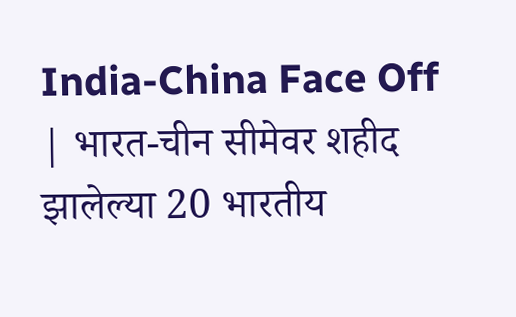India-China Face Off | भारत-चीन सीमेवर शहीद झालेल्या 20 भारतीय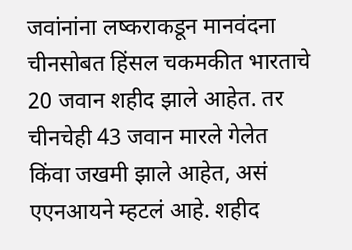जवांनांना लष्कराकडून मानवंदना
चीनसोबत हिंसल चकमकीत भारताचे 20 जवान शहीद झाले आहेत. तर चीनचेही 43 जवान मारले गेलेत किंवा जखमी झाले आहेत, असं एएनआयने म्हटलं आहे. शहीद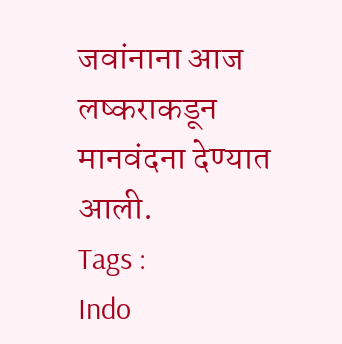जवांनाना आज लष्कराकडून मानवंदना देण्यात आली.
Tags :
Indo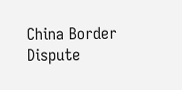China Border Dispute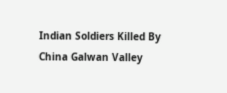Indian Soldiers Killed By China Galwan Valley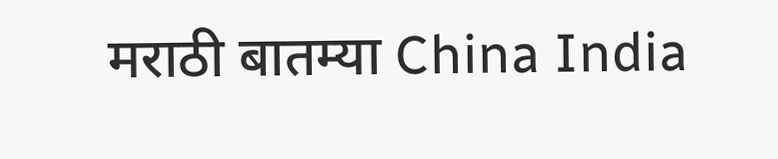मराठी बातम्या China India